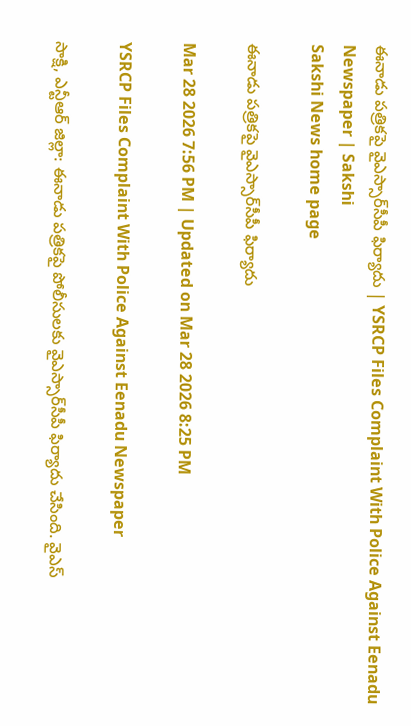ఈనాడు పత్రికపై వైఎస్సార్‌సీపీ ఫిర్యాదు | YSRCP Files Complaint With Police Against Eenadu Newspaper | Sakshi
Sakshi News home page

ఈనాడు పత్రికపై వైఎస్సార్‌సీపీ ఫిర్యాదు

Mar 28 2026 7:56 PM | Updated on Mar 28 2026 8:25 PM

YSRCP Files Complaint With Police Against Eenadu Newspaper

సాక్షి, ఎన్టీఆర్ జిల్లా: ఈనాడు పత్రికపై పోలీసులకు వైఎస్సార్‌సీపీ ఫిర్యాదు చేసింది. వైఎస్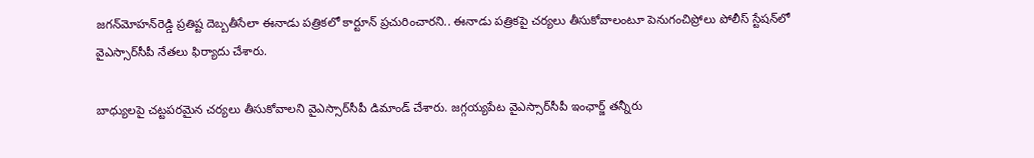జగన్‌మోహన్‌రెడ్డి ప్రతిష్ట దెబ్బతీసేలా ఈనాడు పత్రికలో కార్టూన్ ప్రచురించారని.. ఈనాడు పత్రికపై చర్యలు తీసుకోవాలంటూ పెనుగంచిప్రోలు పోలీస్ స్టేషన్‌లో వైఎస్సార్‌సీపీ నేతలు ఫిర్యాదు చేశారు.

బాధ్యులపై చట్టపరమైన చర్యలు తీసుకోవాలని వైఎస్సార్‌సీపీ డిమాండ్‌ చేశారు. జగ్గయ్యపేట వైఎస్సార్‌సీపీ ఇంఛార్జ్‌ తన్నీరు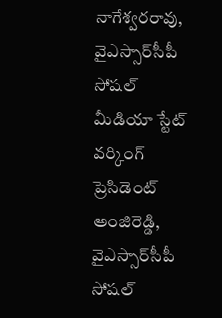నాగేశ్వరరావు, వైఎస్సార్‌సీపీ సోషల్ మీడియా స్టేట్ వర్కింగ్ ప్రెసిడెంట్ అంజిరెడ్డి, వైఎస్సార్‌సీపీ సోషల్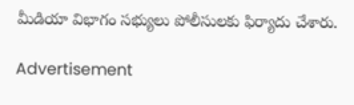మీడియా విభాగం సభ్యులు పోలీసులకు ఫిర్యాదు చేశారు.

Advertisement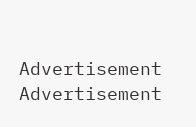Advertisement
Advertisement